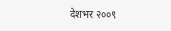देशभर २००९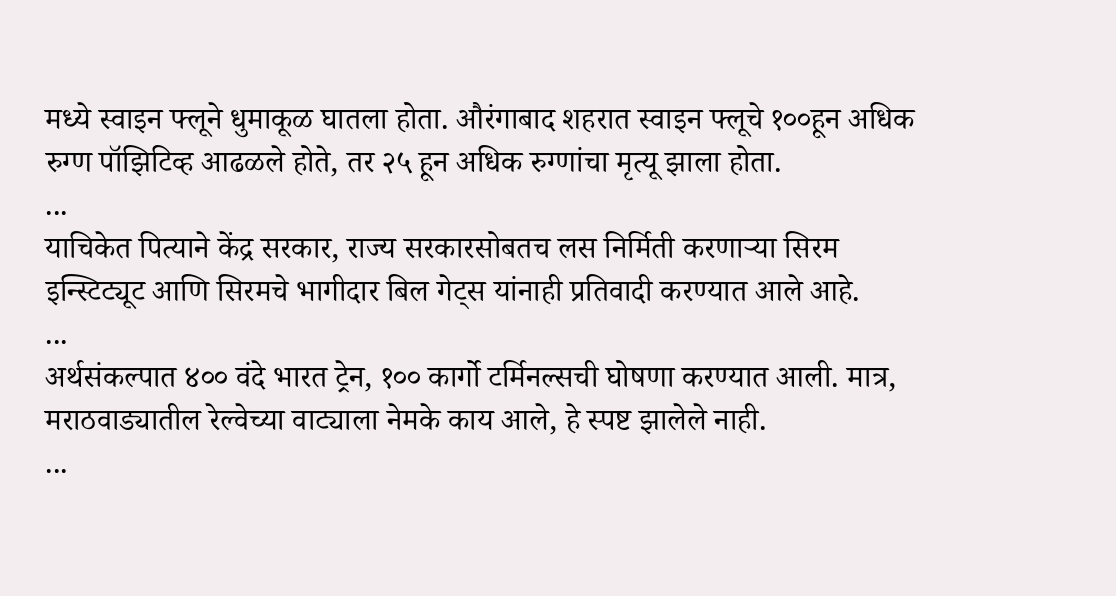मध्ये स्वाइन फ्लूने धुमाकूळ घातला होता. औरंगाबाद शहरात स्वाइन फ्लूचे १००हून अधिक रुग्ण पॉझिटिव्ह आढळले होते, तर २५ हून अधिक रुग्णांचा मृत्यू झाला होता.
...
याचिकेत पित्याने केंद्र सरकार, राज्य सरकारसोबतच लस निर्मिती करणाऱ्या सिरम इन्स्टिट्यूट आणि सिरमचे भागीदार बिल गेट्स यांनाही प्रतिवादी करण्यात आले आहे.
...
अर्थसंकल्पात ४०० वंदे भारत ट्रेन, १०० कार्गो टर्मिनल्सची घोषणा करण्यात आली. मात्र, मराठवाड्यातील रेल्वेच्या वाट्याला नेमके काय आले, हे स्पष्ट झालेले नाही.
...